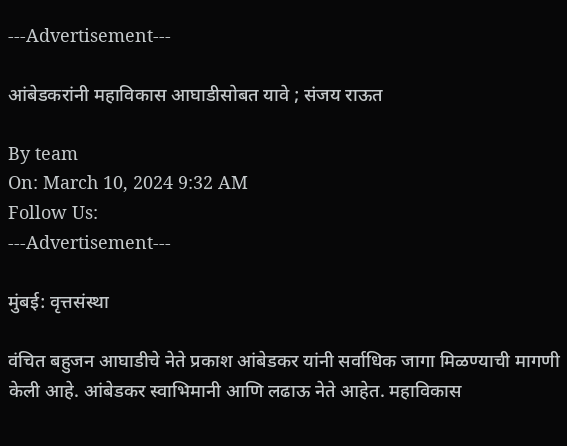---Advertisement---

आंबेडकरांनी महाविकास आघाडीसोबत यावे ; संजय राऊत

By team
On: March 10, 2024 9:32 AM
Follow Us:
---Advertisement---

मुंबई: वृत्तसंस्था

वंचित बहुजन आघाडीचे नेते प्रकाश आंबेडकर यांनी सर्वाधिक जागा मिळण्याची मागणी केली आहे. आंबेडकर स्वाभिमानी आणि लढाऊ नेते आहेत. महाविकास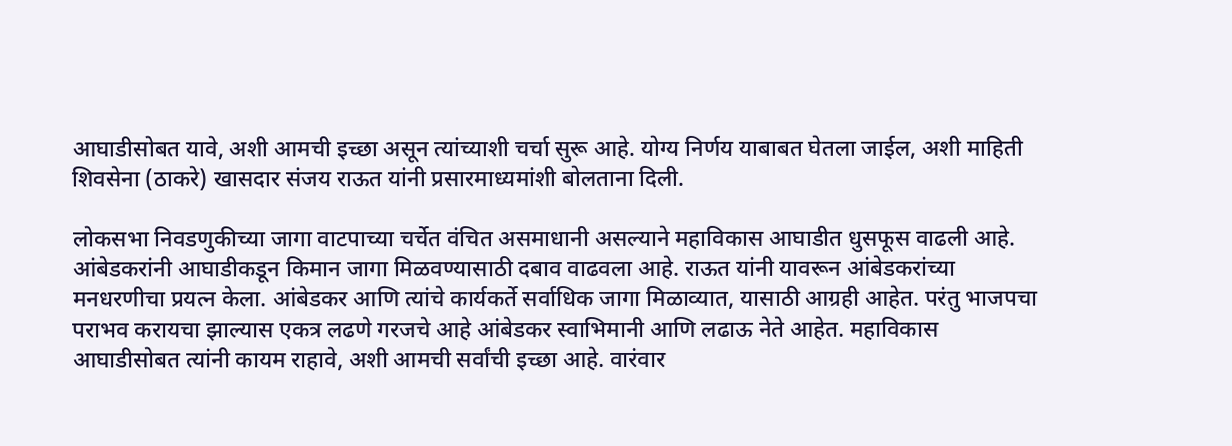आघाडीसोबत यावे, अशी आमची इच्छा असून त्यांच्याशी चर्चा सुरू आहे. योग्य निर्णय याबाबत घेतला जाईल, अशी माहिती शिवसेना (ठाकरे) खासदार संजय राऊत यांनी प्रसारमाध्यमांशी बोलताना दिली.

लोकसभा निवडणुकीच्या जागा वाटपाच्या चर्चेत वंचित असमाधानी असल्याने महाविकास आघाडीत धुसफूस वाढली आहे. आंबेडकरांनी आघाडीकडून किमान जागा मिळवण्यासाठी दबाव वाढवला आहे. राऊत यांनी यावरून आंबेडकरांच्या मनधरणीचा प्रयत्न केला. आंबेडकर आणि त्यांचे कार्यकर्ते सर्वाधिक जागा मिळाव्यात, यासाठी आग्रही आहेत. परंतु भाजपचा पराभव करायचा झाल्यास एकत्र लढणे गरजचे आहे आंबेडकर स्वाभिमानी आणि लढाऊ नेते आहेत. महाविकास आघाडीसोबत त्यांनी कायम राहावे, अशी आमची सर्वांची इच्छा आहे. वारंवार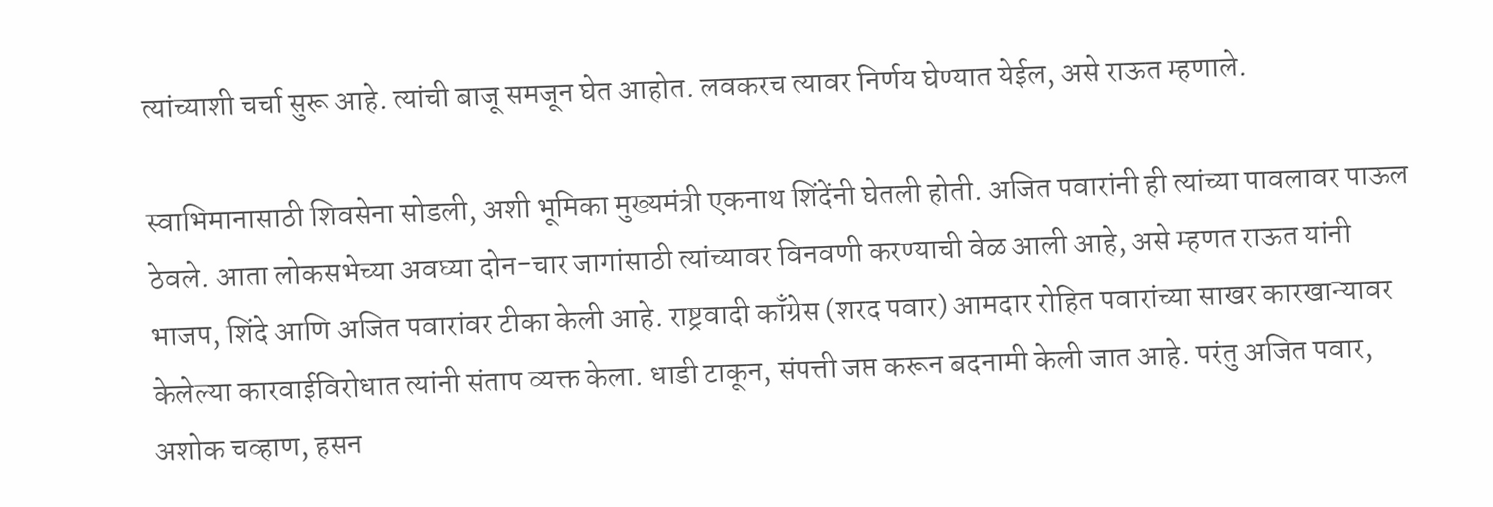त्यांच्याशी चर्चा सुरू आहे. त्यांची बाजू समजून घेत आहोत. लवकरच त्यावर निर्णय घेण्यात येईल, असे राऊत म्हणाले.

स्वाभिमानासाठी शिवसेना सोडली, अशी भूमिका मुख्यमंत्री एकनाथ शिंदेंनी घेतली होती. अजित पवारांनी ही त्यांच्या पावलावर पाऊल ठेवले. आता लोकसभेच्या अवघ्या दोन-चार जागांसाठी त्यांच्यावर विनवणी करण्याची वेळ आली आहे, असे म्हणत राऊत यांनी भाजप, शिंदे आणि अजित पवारांवर टीका केली आहे. राष्ट्रवादी काँग्रेस (शरद पवार) आमदार रोहित पवारांच्या साखर कारखान्यावर केलेल्या कारवाईविरोधात त्यांनी संताप व्यक्त केला. धाडी टाकून, संपत्ती जप्त करून बदनामी केली जात आहे. परंतु अजित पवार, अशोक चव्हाण, हसन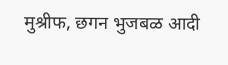मुश्रीफ, छगन भुजबळ आदी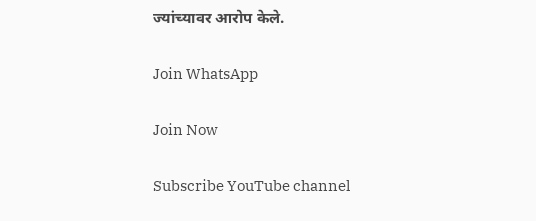ज्यांच्यावर आरोप केले.

Join WhatsApp

Join Now

Subscribe YouTube channel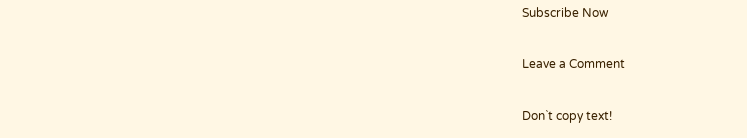Subscribe Now

Leave a Comment

Don`t copy text!